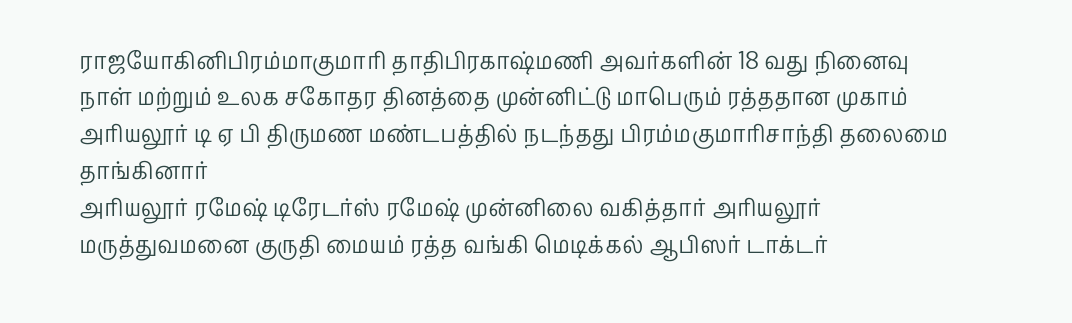ராஜயோகினிபிரம்மாகுமாரி தாதிபிரகாஷ்மணி அவர்களின் 18 வது நினைவு நாள் மற்றும் உலக சகோதர தினத்தை முன்னிட்டு மாபெரும் ரத்ததான முகாம் அரியலூர் டி ஏ பி திருமண மண்டபத்தில் நடந்தது பிரம்மகுமாரிசாந்தி தலைமை தாங்கினார்
அரியலூர் ரமேஷ் டிரேடர்ஸ் ரமேஷ் முன்னிலை வகித்தார் அரியலூர் மருத்துவமனை குருதி மையம் ரத்த வங்கி மெடிக்கல் ஆபிஸர் டாக்டர்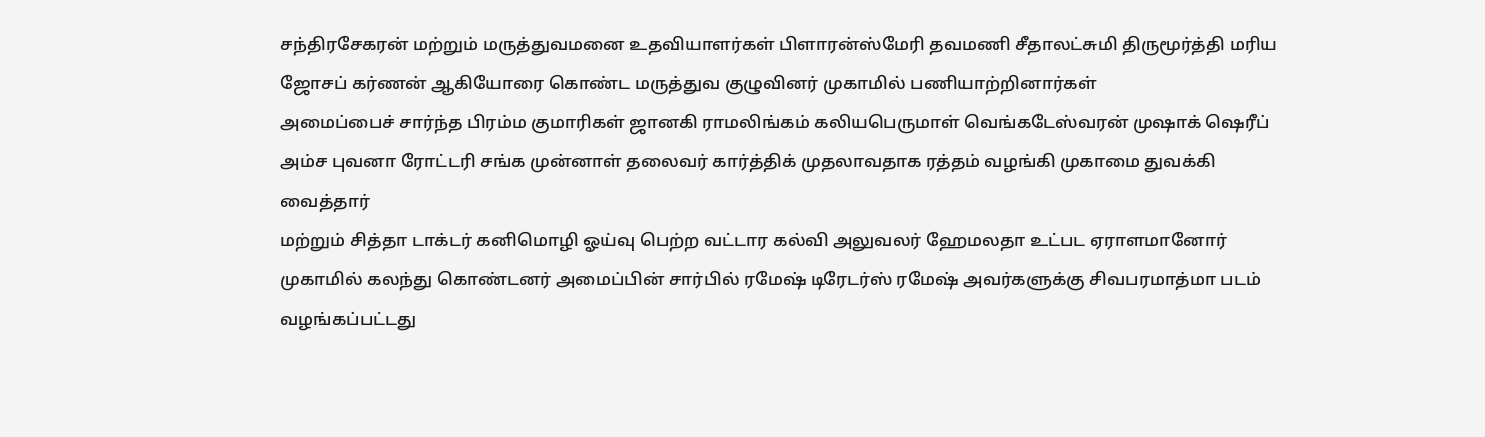சந்திரசேகரன் மற்றும் மருத்துவமனை உதவியாளர்கள் பிளாரன்ஸ்மேரி தவமணி சீதாலட்சுமி திருமூர்த்தி மரிய ஜோசப் கர்ணன் ஆகியோரை கொண்ட மருத்துவ குழுவினர் முகாமில் பணியாற்றினார்கள்
அமைப்பைச் சார்ந்த பிரம்ம குமாரிகள் ஜானகி ராமலிங்கம் கலியபெருமாள் வெங்கடேஸ்வரன் முஷாக் ஷெரீப் அம்ச புவனா ரோட்டரி சங்க முன்னாள் தலைவர் கார்த்திக் முதலாவதாக ரத்தம் வழங்கி முகாமை துவக்கி வைத்தார்
மற்றும் சித்தா டாக்டர் கனிமொழி ஓய்வு பெற்ற வட்டார கல்வி அலுவலர் ஹேமலதா உட்பட ஏராளமானோர் முகாமில் கலந்து கொண்டனர் அமைப்பின் சார்பில் ரமேஷ் டிரேடர்ஸ் ரமேஷ் அவர்களுக்கு சிவபரமாத்மா படம் வழங்கப்பட்டது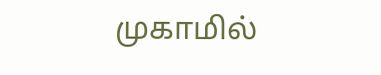முகாமில்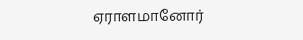ஏராளமானோர்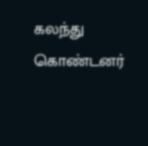கலந்து கொண்டனர்